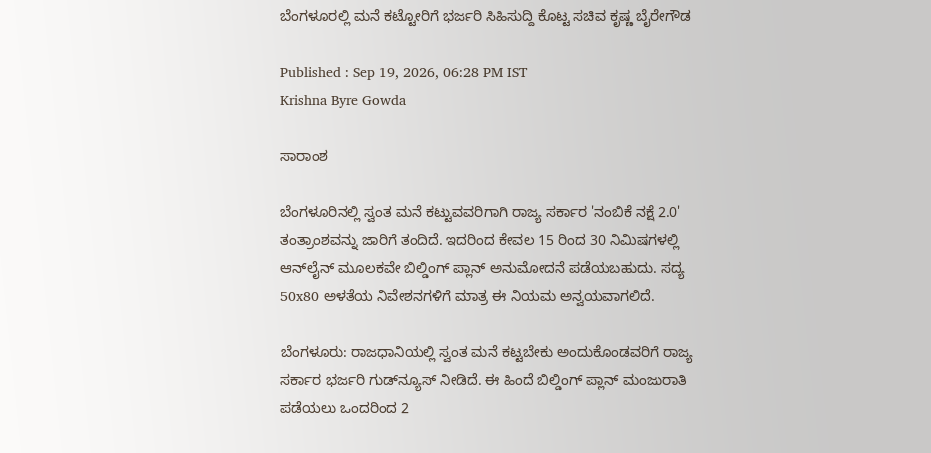ಬೆಂಗಳೂರಲ್ಲಿ ಮನೆ ಕಟ್ಟೋರಿಗೆ ಭರ್ಜರಿ ಸಿಹಿಸುದ್ದಿ ಕೊಟ್ಟ ಸಚಿವ ಕೃಷ್ಣ ಬೈರೇಗೌಡ

Published : Sep 19, 2026, 06:28 PM IST
Krishna Byre Gowda

ಸಾರಾಂಶ

ಬೆಂಗಳೂರಿನಲ್ಲಿ ಸ್ವಂತ ಮನೆ ಕಟ್ಟುವವರಿಗಾಗಿ ರಾಜ್ಯ ಸರ್ಕಾರ 'ನಂಬಿಕೆ ನಕ್ಷೆ 2.0' ತಂತ್ರಾಂಶವನ್ನು ಜಾರಿಗೆ ತಂದಿದೆ. ಇದರಿಂದ ಕೇವಲ 15 ರಿಂದ 30 ನಿಮಿಷಗಳಲ್ಲಿ ಆನ್‌ಲೈನ್ ಮೂಲಕವೇ ಬಿಲ್ಡಿಂಗ್ ಪ್ಲಾನ್ ಅನುಮೋದನೆ ಪಡೆಯಬಹುದು. ಸದ್ಯ 50x80 ಅಳತೆಯ ನಿವೇಶನಗಳಿಗೆ ಮಾತ್ರ ಈ ನಿಯಮ ಅನ್ವಯವಾಗಲಿದೆ.

ಬೆಂಗಳೂರು: ರಾಜಧಾನಿಯಲ್ಲಿ ಸ್ವಂತ ಮನೆ ಕಟ್ಟಬೇಕು ಅಂದುಕೊಂಡವರಿಗೆ ರಾಜ್ಯ ಸರ್ಕಾರ ಭರ್ಜರಿ ಗುಡ್‌ನ್ಯೂಸ್‌ ನೀಡಿದೆ. ಈ ಹಿಂದೆ ಬಿಲ್ಡಿಂಗ್‌ ಪ್ಲಾನ್‌ ಮಂಜುರಾತಿ ಪಡೆಯಲು ಒಂದರಿಂದ 2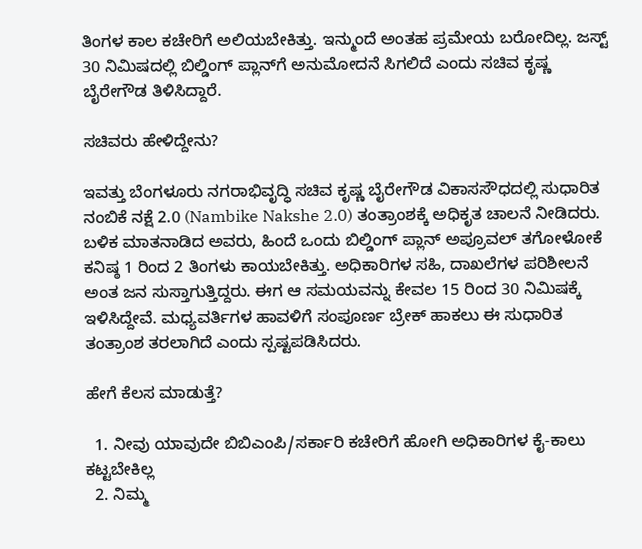ತಿಂಗಳ ಕಾಲ ಕಚೇರಿಗೆ ಅಲಿಯಬೇಕಿತ್ತು. ಇನ್ಮುಂದೆ ಅಂತಹ ಪ್ರಮೇಯ ಬರೋದಿಲ್ಲ. ಜಸ್ಟ್‌ 30 ನಿಮಿಷದಲ್ಲಿ ಬಿಲ್ಡಿಂಗ್‌ ಪ್ಲಾನ್‌ಗೆ ಅನುಮೋದನೆ ಸಿಗಲಿದೆ ಎಂದು ಸಚಿವ ಕೃಷ್ಣ ಬೈರೇಗೌಡ ತಿಳಿಸಿದ್ದಾರೆ.

ಸಚಿವರು ಹೇಳಿದ್ದೇನು?

ಇವತ್ತು ಬೆಂಗಳೂರು ನಗರಾಭಿವೃದ್ಧಿ ಸಚಿವ ಕೃಷ್ಣ ಬೈರೇಗೌಡ ವಿಕಾಸಸೌಧದಲ್ಲಿ ಸುಧಾರಿತ ನಂಬಿಕೆ ನಕ್ಷೆ 2.0 (Nambike Nakshe 2.0) ತಂತ್ರಾಂಶಕ್ಕೆ ಅಧಿಕೃತ ಚಾಲನೆ ನೀಡಿದರು. ಬಳಿಕ ಮಾತನಾಡಿದ ಅವರು, ಹಿಂದೆ ಒಂದು ಬಿಲ್ಡಿಂಗ್ ಪ್ಲಾನ್ ಅಪ್ರೂವಲ್ ತಗೋಳೋಕೆ ಕನಿಷ್ಠ 1 ರಿಂದ 2 ತಿಂಗಳು ಕಾಯಬೇಕಿತ್ತು. ಅಧಿಕಾರಿಗಳ ಸಹಿ, ದಾಖಲೆಗಳ ಪರಿಶೀಲನೆ ಅಂತ ಜನ ಸುಸ್ತಾಗುತ್ತಿದ್ದರು. ಈಗ ಆ ಸಮಯವನ್ನು ಕೇವಲ 15 ರಿಂದ 30 ನಿಮಿಷಕ್ಕೆ ಇಳಿಸಿದ್ದೇವೆ. ಮಧ್ಯವರ್ತಿಗಳ ಹಾವಳಿಗೆ ಸಂಪೂರ್ಣ ಬ್ರೇಕ್ ಹಾಕಲು ಈ ಸುಧಾರಿತ ತಂತ್ರಾಂಶ ತರಲಾಗಿದೆ ಎಂದು ಸ್ಪಷ್ಟಪಡಿಸಿದರು.

ಹೇಗೆ ಕೆಲಸ ಮಾಡುತ್ತೆ?

  1. ನೀವು ಯಾವುದೇ ಬಿಬಿಎಂಪಿ/ಸರ್ಕಾರಿ ಕಚೇರಿಗೆ ಹೋಗಿ ಅಧಿಕಾರಿಗಳ ಕೈ-ಕಾಲು ಕಟ್ಟಬೇಕಿಲ್ಲ
  2. ನಿಮ್ಮ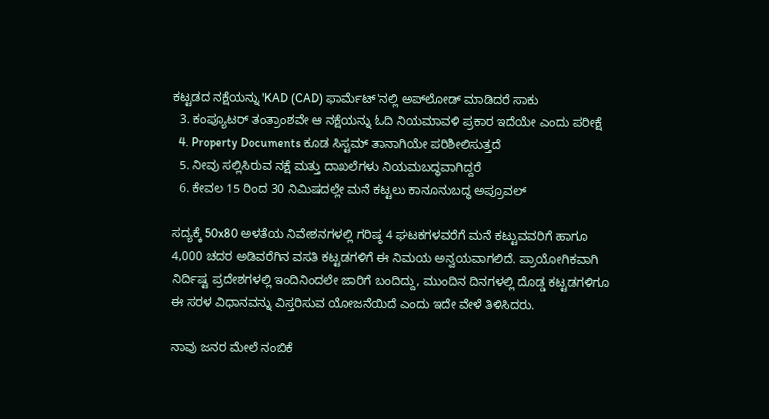ಕಟ್ಟಡದ ನಕ್ಷೆಯನ್ನು 'KAD (CAD) ಫಾರ್ಮೆಟ್'ನಲ್ಲಿ ಅಪ್‌ಲೋಡ್ ಮಾಡಿದರೆ ಸಾಕು
  3. ಕಂಪ್ಯೂಟರ್ ತಂತ್ರಾಂಶವೇ ಆ ನಕ್ಷೆಯನ್ನು ಓದಿ ನಿಯಮಾವಳಿ ಪ್ರಕಾರ ಇದೆಯೇ ಎಂದು ಪರೀಕ್ಷೆ
  4. Property Documents ಕೂಡ ಸಿಸ್ಟಮ್ ತಾನಾಗಿಯೇ ಪರಿಶೀಲಿಸುತ್ತದೆ
  5. ನೀವು ಸಲ್ಲಿಸಿರುವ ನಕ್ಷೆ ಮತ್ತು ದಾಖಲೆಗಳು ನಿಯಮಬದ್ಧವಾಗಿದ್ದರೆ
  6. ಕೇವಲ 15 ರಿಂದ 30 ನಿಮಿಷದಲ್ಲೇ ಮನೆ ಕಟ್ಟಲು ಕಾನೂನುಬದ್ಧ ಅಪ್ರೂವಲ್

ಸದ್ಯಕ್ಕೆ 50x80 ಅಳತೆಯ ನಿವೇಶನಗಳಲ್ಲಿ ಗರಿಷ್ಠ 4 ಘಟಕಗಳವರೆಗೆ ಮನೆ ಕಟ್ಟುವವರಿಗೆ ಹಾಗೂ 4,000 ಚದರ ಅಡಿವರೆಗಿನ ವಸತಿ ಕಟ್ಟಡಗಳಿಗೆ ಈ ನಿಮಯ ಅನ್ವಯವಾಗಲಿದೆ. ಪ್ರಾಯೋಗಿಕವಾಗಿ ನಿರ್ದಿಷ್ಟ ಪ್ರದೇಶಗಳಲ್ಲಿ ಇಂದಿನಿಂದಲೇ ಜಾರಿಗೆ ಬಂದಿದ್ದು, ಮುಂದಿನ ದಿನಗಳಲ್ಲಿ ದೊಡ್ಡ ಕಟ್ಟಡಗಳಿಗೂ ಈ ಸರಳ ವಿಧಾನವನ್ನು ವಿಸ್ತರಿಸುವ ಯೋಜನೆಯಿದೆ ಎಂದು ಇದೇ ವೇಳೆ ತಿಳಿಸಿದರು.

ನಾವು ಜನರ ಮೇಲೆ ನಂಬಿಕೆ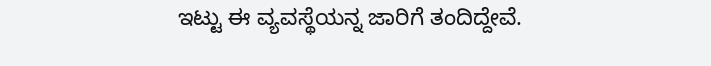ಇಟ್ಟು ಈ ವ್ಯವಸ್ಥೆಯನ್ನ ಜಾರಿಗೆ ತಂದಿದ್ದೇವೆ.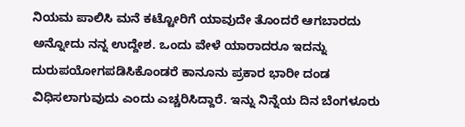ನಿಯಮ ಪಾಲಿಸಿ ಮನೆ ಕಟ್ಟೋರಿಗೆ ಯಾವುದೇ ತೊಂದರೆ ಆಗಬಾರದು ಅನ್ನೋದು ನನ್ನ ಉದ್ದೇಶ. ಒಂದು ವೇಳೆ ಯಾರಾದರೂ ಇದನ್ನು ದುರುಪಯೋಗಪಡಿಸಿಕೊಂಡರೆ ಕಾನೂನು ಪ್ರಕಾರ ಭಾರೀ ದಂಡ ವಿಧಿಸಲಾಗುವುದು ಎಂದು ಎಚ್ಚರಿಸಿದ್ದಾರೆ. ಇನ್ನು ನಿನ್ನೆಯ ದಿನ ಬೆಂಗಳೂರು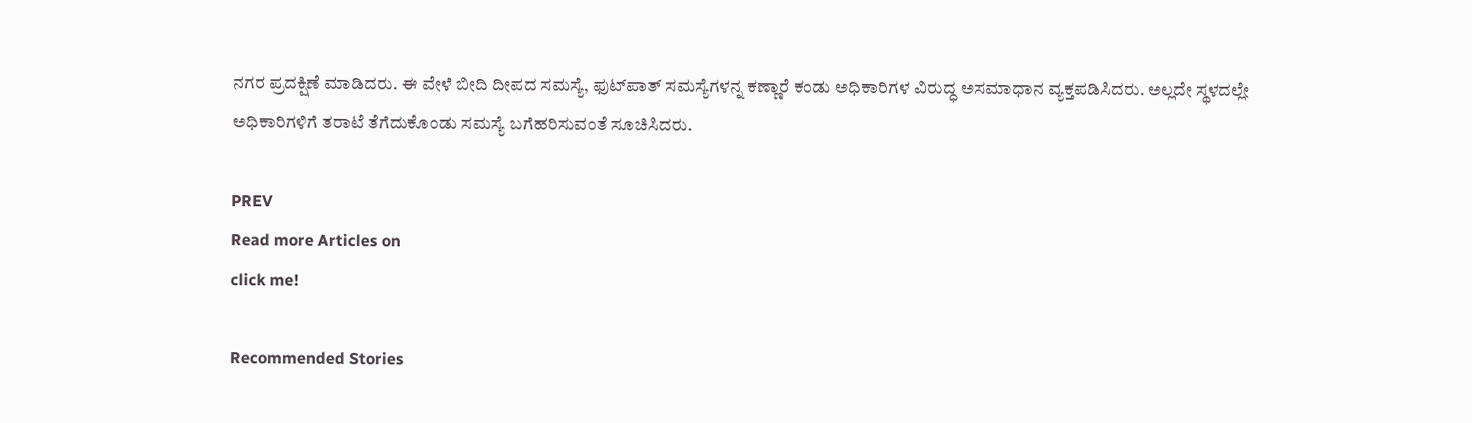ನಗರ ಪ್ರದಕ್ಷಿಣೆ ಮಾಡಿದರು. ಈ ವೇಳೆ ಬೀದಿ ದೀಪದ ಸಮಸ್ಯೆ, ಫುಟ್‌ಪಾತ್‌ ಸಮಸ್ಯೆಗಳನ್ನ ಕಣ್ಣಾರೆ ಕಂಡು ಅಧಿಕಾರಿಗಳ ವಿರುದ್ಧ ಅಸಮಾಧಾನ ವ್ಯಕ್ತಪಡಿಸಿದರು. ಅಲ್ಲದೇ ಸ್ಥಳದಲ್ಲೇ ಅಧಿಕಾರಿಗಳಿಗೆ ತರಾಟೆ ತೆಗೆದುಕೊಂಡು ಸಮಸ್ಯೆ ಬಗೆಹರಿಸುವಂತೆ ಸೂಚಿಸಿದರು.

PREV
Read more Articles on
click me!

Recommended Stories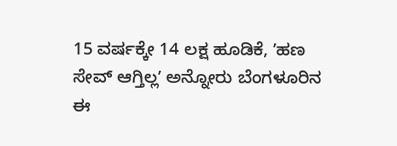15 ವರ್ಷಕ್ಕೇ 14 ಲಕ್ಷ ಹೂಡಿಕೆ, ʼಹಣ ಸೇವ್‌ ಆಗ್ತಿಲ್ಲʼ ಅನ್ನೋರು ಬೆಂಗಳೂರಿನ ಈ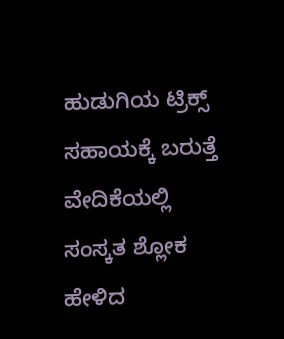ಹುಡುಗಿಯ ಟ್ರಿಕ್ಸ್‌ ಸಹಾಯಕ್ಕೆ ಬರುತ್ತೆ
ವೇದಿಕೆಯಲ್ಲಿ ಸಂಸ್ಕತ ಶ್ಲೋಕ ಹೇಳಿದ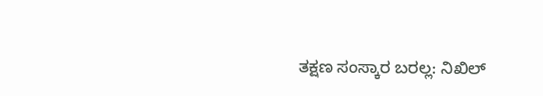ತಕ್ಷಣ ಸಂಸ್ಕಾರ ಬರಲ್ಲ: ನಿಖಿಲ್‌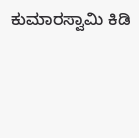ಕುಮಾರಸ್ವಾಮಿ ಕಿಡಿ